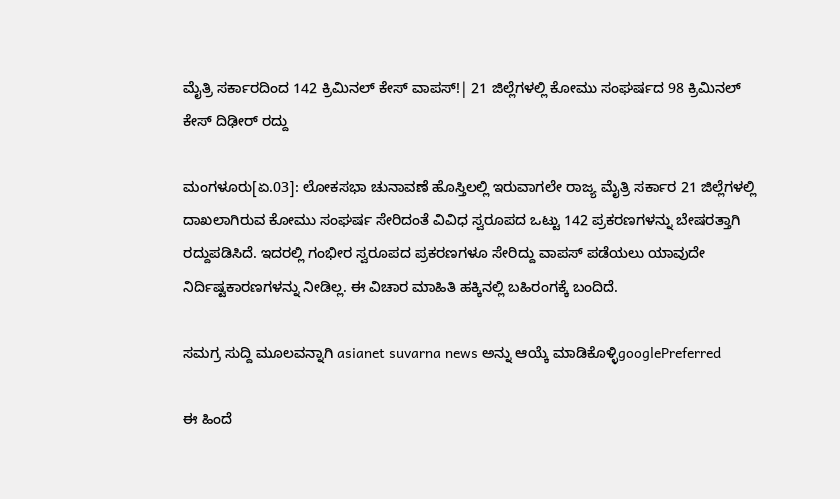ಮೈತ್ರಿ ಸರ್ಕಾರದಿಂದ 142 ಕ್ರಿಮಿನಲ್‌ ಕೇಸ್‌ ವಾಪಸ್‌!| 21 ಜಿಲ್ಲೆಗಳಲ್ಲಿ ಕೋಮು ಸಂಘರ್ಷದ 98 ಕ್ರಿಮಿನಲ್‌ ಕೇಸ್‌ ದಿಢೀರ್‌ ರದ್ದು

ಮಂಗಳೂರು[ಏ.03]: ಲೋಕಸಭಾ ಚುನಾವಣೆ ಹೊಸ್ತಿಲಲ್ಲಿ ಇರುವಾಗಲೇ ರಾಜ್ಯ ಮೈತ್ರಿ ಸರ್ಕಾರ 21 ಜಿಲ್ಲೆಗಳಲ್ಲಿ ದಾಖಲಾಗಿರುವ ಕೋಮು ಸಂಘರ್ಷ ಸೇರಿದಂತೆ ವಿವಿಧ ಸ್ವರೂಪದ ಒಟ್ಟು 142 ಪ್ರಕರಣಗಳನ್ನು ಬೇಷರತ್ತಾಗಿ ರದ್ದುಪಡಿಸಿದೆ. ಇದರಲ್ಲಿ ಗಂಭೀರ ಸ್ವರೂಪದ ಪ್ರಕರಣಗಳೂ ಸೇರಿದ್ದು ವಾಪಸ್‌ ಪಡೆಯಲು ಯಾವುದೇ ನಿರ್ದಿಷ್ಟಕಾರಣಗಳನ್ನು ನೀಡಿಲ್ಲ. ಈ ವಿಚಾರ ಮಾಹಿತಿ ಹಕ್ಕಿನಲ್ಲಿ ಬಹಿರಂಗಕ್ಕೆ ಬಂದಿದೆ.

ಸಮಗ್ರ ಸುದ್ದಿ ಮೂಲವನ್ನಾಗಿ asianet suvarna news ಅನ್ನು ಆಯ್ಕೆ ಮಾಡಿಕೊಳ್ಳಿgooglePreferred

ಈ ಹಿಂದೆ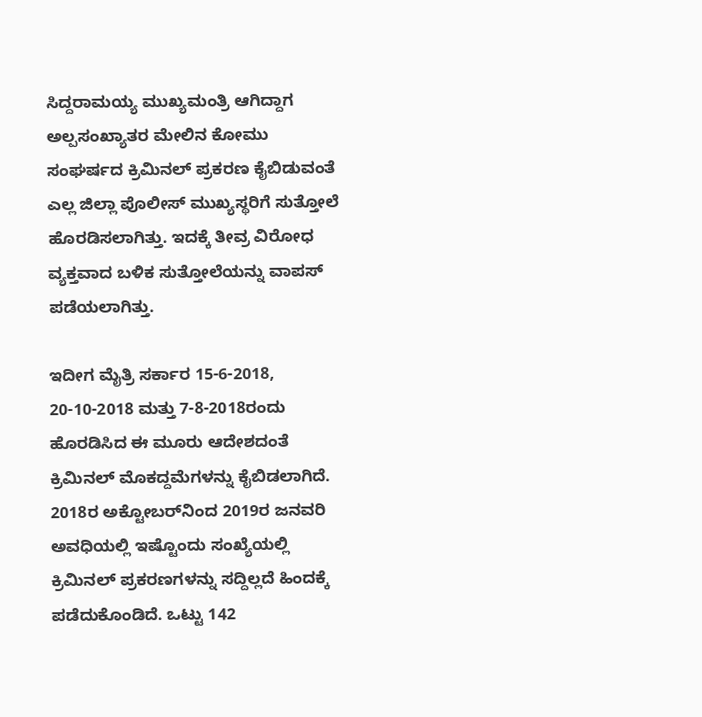ಸಿದ್ದರಾಮಯ್ಯ ಮುಖ್ಯಮಂತ್ರಿ ಆಗಿದ್ದಾಗ ಅಲ್ಪಸಂಖ್ಯಾತರ ಮೇಲಿನ ಕೋಮು ಸಂಘರ್ಷದ ಕ್ರಿಮಿನಲ್‌ ಪ್ರಕರಣ ಕೈಬಿಡುವಂತೆ ಎಲ್ಲ ಜಿಲ್ಲಾ ಪೊಲೀಸ್‌ ಮುಖ್ಯಸ್ಥರಿಗೆ ಸುತ್ತೋಲೆ ಹೊರಡಿಸಲಾಗಿತ್ತು. ಇದಕ್ಕೆ ತೀವ್ರ ವಿರೋಧ ವ್ಯಕ್ತವಾದ ಬಳಿಕ ಸುತ್ತೋಲೆಯನ್ನು ವಾಪಸ್‌ ಪಡೆಯಲಾಗಿತ್ತು.

ಇದೀಗ ಮೈತ್ರಿ ಸರ್ಕಾರ 15-6-2018, 20-10-2018 ಮತ್ತು 7-8-2018ರಂದು ಹೊರಡಿಸಿದ ಈ ಮೂರು ಆದೇಶದಂತೆ ಕ್ರಿಮಿನಲ್‌ ಮೊಕದ್ದಮೆಗಳನ್ನು ಕೈಬಿಡಲಾಗಿದೆ. 2018ರ ಅಕ್ಟೋಬರ್‌ನಿಂದ 2019ರ ಜನವರಿ ಅವಧಿಯಲ್ಲಿ ಇಷ್ಟೊಂದು ಸಂಖ್ಯೆಯಲ್ಲಿ ಕ್ರಿಮಿನಲ್‌ ಪ್ರಕರಣಗಳನ್ನು ಸದ್ದಿಲ್ಲದೆ ಹಿಂದಕ್ಕೆ ಪಡೆದುಕೊಂಡಿದೆ. ಒಟ್ಟು 142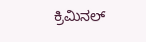ಕ್ರಿಮಿನಲ್‌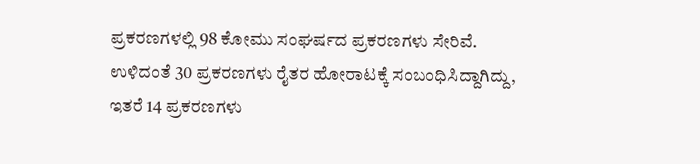ಪ್ರಕರಣಗಳಲ್ಲಿ 98 ಕೋಮು ಸಂಘರ್ಷದ ಪ್ರಕರಣಗಳು ಸೇರಿವೆ. ಉಳಿದಂತೆ 30 ಪ್ರಕರಣಗಳು ರೈತರ ಹೋರಾಟಕ್ಕೆ ಸಂಬಂಧಿಸಿದ್ದಾಗಿದ್ದು, ಇತರೆ 14 ಪ್ರಕರಣಗಳು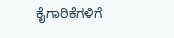ಕೈಗಾರಿಕೆಗಳಿಗೆ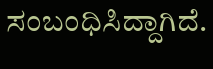ಸಂಬಂಧಿಸಿದ್ದಾಗಿದೆ.